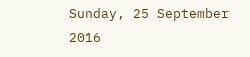Sunday, 25 September 2016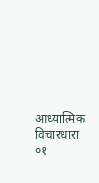आध्यात्मिक विचारधारा ०१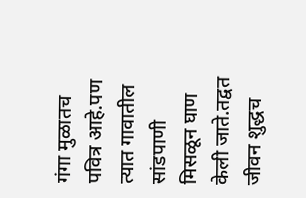गंगा मुळातच पवित्र आहे.पण त्यात गावातील सांडपाणी मिसळून घाण केली जाते.तद्वत जीवन शुद्धच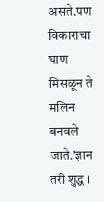असते.पण विकाराचा घाण मिसळून ते मलिन बनवले जाते.'ज्ञान तरी शुद्ध ।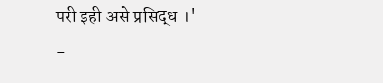परी इही असे प्रसिद्ध ।'
-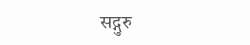सद्गुरु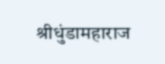श्रीधुंडामहाराज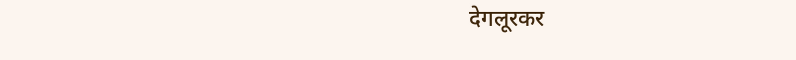देगलूरकर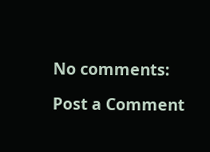No comments:

Post a Comment